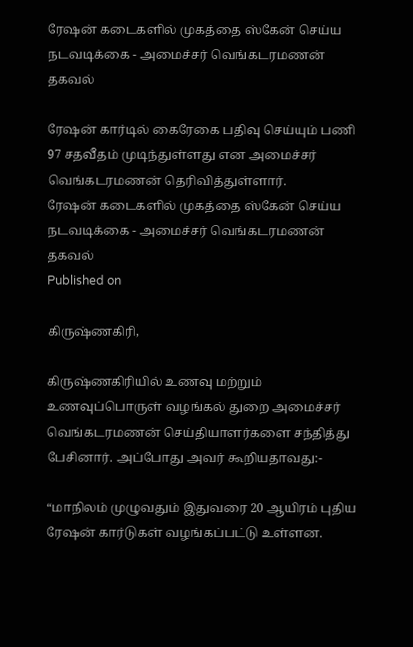ரேஷன் கடைகளில் முகத்தை ஸ்கேன் செய்ய நடவடிக்கை - அமைச்சர் வெங்கடரமணன் தகவல்

ரேஷன் கார்டில் கைரேகை பதிவு செய்யும் பணி 97 சதவீதம் முடிந்துள்ளது என அமைச்சர் வெங்கடரமணன் தெரிவித்துள்ளார்.
ரேஷன் கடைகளில் முகத்தை ஸ்கேன் செய்ய நடவடிக்கை - அமைச்சர் வெங்கடரமணன் தகவல்
Published on

கிருஷ்ணகிரி,

கிருஷ்ணகிரியில் உணவு மற்றும் உணவுப்பொருள் வழங்கல் துறை அமைச்சர் வெங்கடரமணன் செய்தியாளர்களை சந்தித்து பேசினார். அப்போது அவர் கூறியதாவது:-

“மாநிலம் முழுவதும் இதுவரை 20 ஆயிரம் புதிய ரேஷன் கார்டுகள் வழங்கப்பட்டு உள்ளன.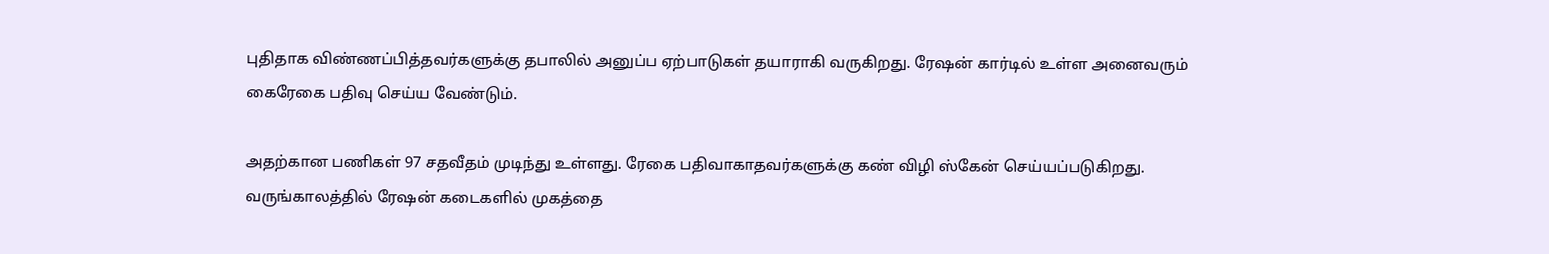புதிதாக விண்ணப்பித்தவர்களுக்கு தபாலில் அனுப்ப ஏற்பாடுகள் தயாராகி வருகிறது. ரேஷன் கார்டில் உள்ள அனைவரும் கைரேகை பதிவு செய்ய வேண்டும்.

அதற்கான பணிகள் 97 சதவீதம் முடிந்து உள்ளது. ரேகை பதிவாகாதவர்களுக்கு கண் விழி ஸ்கேன் செய்யப்படுகிறது. வருங்காலத்தில் ரேஷன் கடைகளில் முகத்தை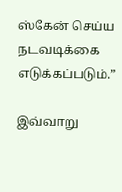ஸ்கேன் செய்ய நடவடிக்கை எடுக்கப்படும்.”

இவ்வாறு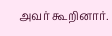அவர் கூறினார்.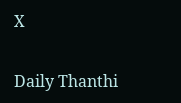X

Daily Thanthi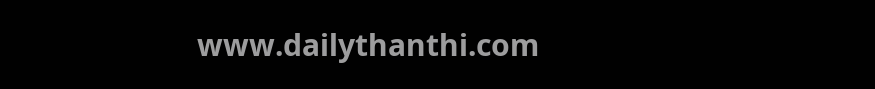www.dailythanthi.com